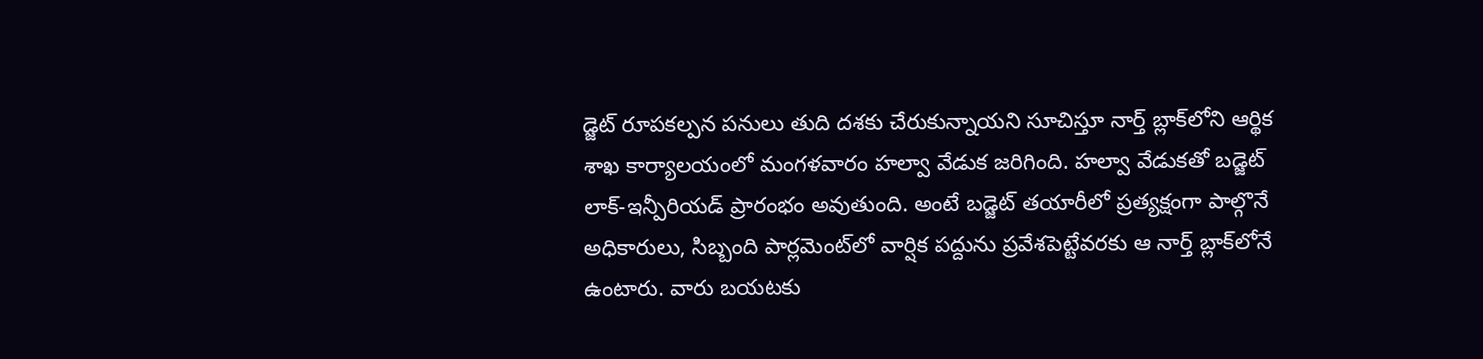డ్జెట్ రూపకల్పన పనులు తుది దశకు చేరుకున్నాయని సూచిస్తూ నార్త్ బ్లాక్‌లోని ఆర్థిక శాఖ కార్యాలయంలో మంగళవారం హల్వా వేడుక జరిగింది. హల్వా వేడుకతో బడ్జెట్ లాక్-ఇన్పీరియడ్ ప్రారంభం అవుతుంది. అంటే బడ్జెట్ తయారీలో ప్రత్యక్షంగా పాల్గొనే అధికారులు, సిబ్బంది పార్లమెంట్‌లో వార్షిక పద్దును ప్రవేశపెట్టేవరకు ఆ నార్త్ బ్లాక్‌లోనే ఉంటారు. వారు బయటకు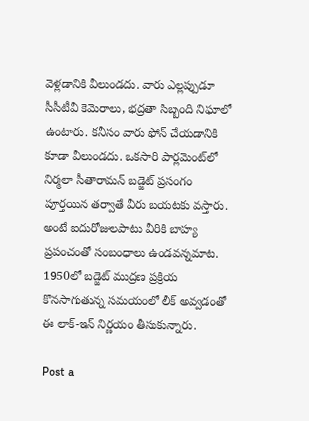వెళ్లడానికి వీలుండదు. వారు ఎల్లప్పుడూ సీసీటీవీ కెమెరాలు, భద్రతా సిబ్బంది నిఘాలో ఉంటారు. కనీసం వారు ఫోన్ చేయడానికి కూడా వీలుండదు. ఒకసారి పార్లమెంట్‌లో నిర్మలా సీతారామన్‌ బడ్జెట్‌ ప్రసంగం పూర్తయిన తర్వాతే వీరు బయటకు వస్తారు. అంటే ఐదురోజులపాటు వీరికి బాహ్య ప్రపంచంతో సంబంధాలు ఉండవన్నమాట. 1950లో బడ్జెట్ ముద్రణ ప్రక్రియ కొనసాగుతున్న సమయంలో లీక్ అవ్వడంతో ఈ లాక్‌-ఇన్‌ నిర్ణయం తీసుకున్నారు.

Post a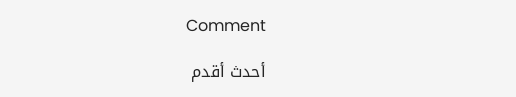Comment

أحدث أقدم